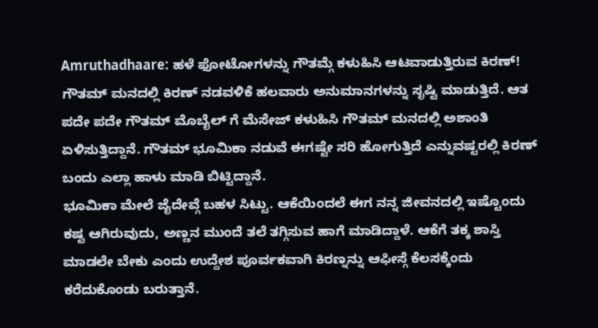Amruthadhaare: ಹಳೆ ಫೋಟೋಗಳನ್ನು ಗೌತಮ್ಗೆ ಕಳುಹಿಸಿ ಆಟವಾಡುತ್ತಿರುವ ಕಿರಣ್!
ಗೌತಮ್ ಮನದಲ್ಲಿ ಕಿರಣ್ ನಡವಳಿಕೆ ಹಲವಾರು ಅನುಮಾನಗಳನ್ನು ಸೃಷ್ಟಿ ಮಾಡುತ್ತಿದೆ. ಆತ ಪದೇ ಪದೇ ಗೌತಮ್ ಮೊಬೈಲ್ ಗೆ ಮೆಸೇಜ್ ಕಳುಹಿಸಿ ಗೌತಮ್ ಮನದಲ್ಲಿ ಅಶಾಂತಿ ಏಳಿಸುತ್ತಿದ್ದಾನೆ. ಗೌತಮ್ ಭೂಮಿಕಾ ನಡುವೆ ಈಗಷ್ಟೇ ಸರಿ ಹೋಗುತ್ತಿದೆ ಎನ್ನುವಷ್ಟರಲ್ಲಿ ಕಿರಣ್ ಬಂದು ಎಲ್ಲಾ ಹಾಳು ಮಾಡಿ ಬಿಟ್ಟಿದ್ದಾನೆ.
ಭೂಮಿಕಾ ಮೇಲೆ ಜೈದೇವ್ಗೆ ಬಹಳ ಸಿಟ್ಟು. ಆಕೆಯಿಂದಲೆ ಈಗ ನನ್ನ ಜೀವನದಲ್ಲಿ ಇಷ್ಟೊಂದು ಕಷ್ಟ ಆಗಿರುವುದು, ಅಣ್ಣನ ಮುಂದೆ ತಲೆ ತಗ್ಗಿಸುವ ಹಾಗೆ ಮಾಡಿದ್ದಾಳೆ. ಆಕೆಗೆ ತಕ್ಕ ಶಾಸ್ತಿ ಮಾಡಲೇ ಬೇಕು ಎಂದು ಉದ್ದೇಶ ಪೂರ್ವಕವಾಗಿ ಕಿರಣ್ನನ್ನು ಆಫೀಸ್ಗೆ ಕೆಲಸಕ್ಕೆಂದು ಕರೆದುಕೊಂಡು ಬರುತ್ತಾನೆ.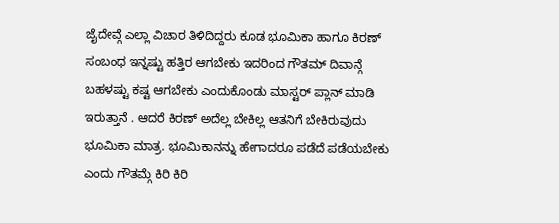ಜೈದೇವ್ಗೆ ಎಲ್ಲಾ ವಿಚಾರ ತಿಳಿದಿದ್ದರು ಕೂಡ ಭೂಮಿಕಾ ಹಾಗೂ ಕಿರಣ್ ಸಂಬಂಧ ಇನ್ನಷ್ಟು ಹತ್ತಿರ ಆಗಬೇಕು ಇದರಿಂದ ಗೌತಮ್ ದಿವಾನ್ಗೆ ಬಹಳಷ್ಟು ಕಷ್ಟ ಆಗಬೇಕು ಎಂದುಕೊಂಡು ಮಾಸ್ಟರ್ ಪ್ಲಾನ್ ಮಾಡಿ ಇರುತ್ತಾನೆ . ಆದರೆ ಕಿರಣ್ ಅದೆಲ್ಲ ಬೇಕಿಲ್ಲ ಆತನಿಗೆ ಬೇಕಿರುವುದು ಭೂಮಿಕಾ ಮಾತ್ರ. ಭೂಮಿಕಾನನ್ನು ಹೇಗಾದರೂ ಪಡೆದೆ ಪಡೆಯಬೇಕು ಎಂದು ಗೌತಮ್ಗೆ ಕಿರಿ ಕಿರಿ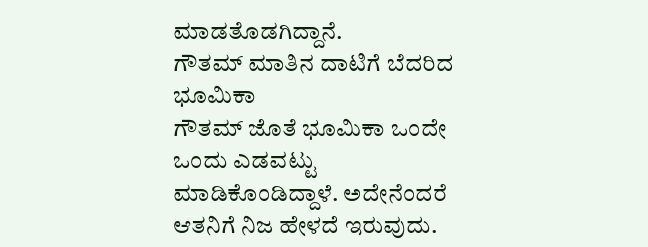ಮಾಡತೊಡಗಿದ್ದಾನೆ.
ಗೌತಮ್ ಮಾತಿನ ದಾಟಿಗೆ ಬೆದರಿದ ಭೂಮಿಕಾ
ಗೌತಮ್ ಜೊತೆ ಭೂಮಿಕಾ ಒಂದೇ ಒಂದು ಎಡವಟ್ಟು ಮಾಡಿಕೊಂಡಿದ್ದಾಳೆ. ಅದೇನೆಂದರೆ ಆತನಿಗೆ ನಿಜ ಹೇಳದೆ ಇರುವುದು.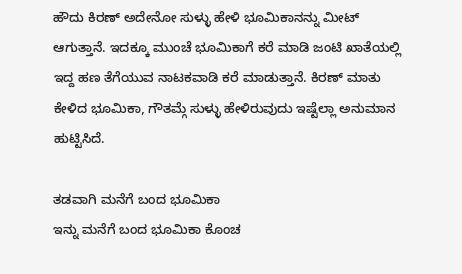ಹೌದು ಕಿರಣ್ ಅದೇನೋ ಸುಳ್ಳು ಹೇಳಿ ಭೂಮಿಕಾನನ್ನು ಮೀಟ್ ಆಗುತ್ತಾನೆ. ಇದಕ್ಕೂ ಮುಂಚೆ ಭೂಮಿಕಾಗೆ ಕರೆ ಮಾಡಿ ಜಂಟಿ ಖಾತೆಯಲ್ಲಿ ಇದ್ದ ಹಣ ತೆಗೆಯುವ ನಾಟಕವಾಡಿ ಕರೆ ಮಾಡುತ್ತಾನೆ. ಕಿರಣ್ ಮಾತು ಕೇಳಿದ ಭೂಮಿಕಾ, ಗೌತಮ್ಗೆ ಸುಳ್ಳು ಹೇಳಿರುವುದು ಇಷ್ಟೆಲ್ಲಾ ಅನುಮಾನ ಹುಟ್ಟಿಸಿದೆ.

ತಡವಾಗಿ ಮನೆಗೆ ಬಂದ ಭೂಮಿಕಾ
ಇನ್ನು ಮನೆಗೆ ಬಂದ ಭೂಮಿಕಾ ಕೊಂಚ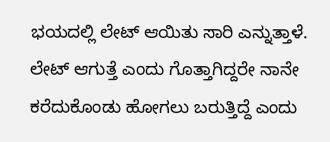ಭಯದಲ್ಲಿ ಲೇಟ್ ಆಯಿತು ಸಾರಿ ಎನ್ನುತ್ತಾಳೆ. ಲೇಟ್ ಆಗುತ್ತೆ ಎಂದು ಗೊತ್ತಾಗಿದ್ದರೇ ನಾನೇ ಕರೆದುಕೊಂಡು ಹೋಗಲು ಬರುತ್ತಿದ್ದೆ ಎಂದು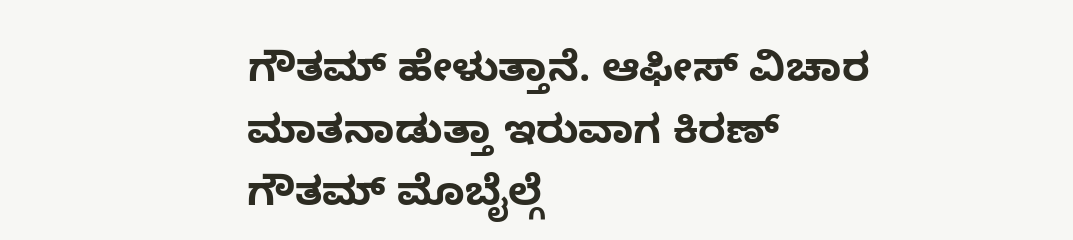ಗೌತಮ್ ಹೇಳುತ್ತಾನೆ. ಆಫೀಸ್ ವಿಚಾರ ಮಾತನಾಡುತ್ತಾ ಇರುವಾಗ ಕಿರಣ್ ಗೌತಮ್ ಮೊಬೈಲ್ಗೆ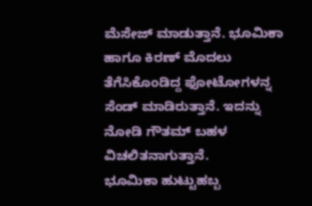ಮೆಸೇಜ್ ಮಾಡುತ್ತಾನೆ. ಭೂಮಿಕಾ ಹಾಗೂ ಕಿರಣ್ ಮೊದಲು ತೆಗೆಸಿಕೊಂಡಿದ್ದ ಫೋಟೋಗಳನ್ನ ಸೆಂಡ್ ಮಾಡಿರುತ್ತಾನೆ. ಇದನ್ನು ನೋಡಿ ಗೌತಮ್ ಬಹಳ ವಿಚಲಿತನಾಗುತ್ತಾನೆ.
ಭೂಮಿಕಾ ಹುಟ್ಟುಹಬ್ಬ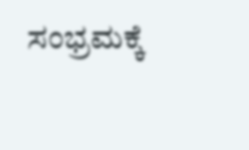ಸಂಭ್ರಮಕ್ಕೆ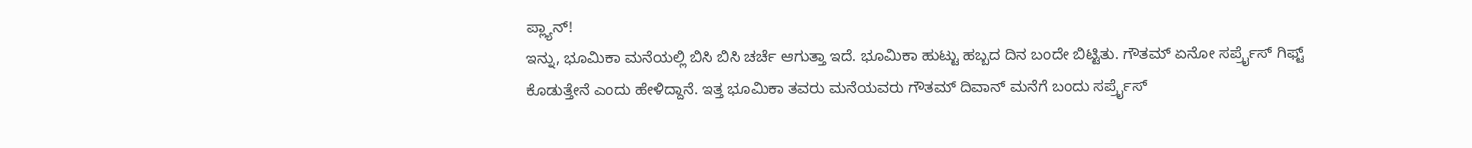ಪ್ಲ್ಯಾನ್!
ಇನ್ನು, ಭೂಮಿಕಾ ಮನೆಯಲ್ಲಿ ಬಿಸಿ ಬಿಸಿ ಚರ್ಚೆ ಆಗುತ್ತಾ ಇದೆ. ಭೂಮಿಕಾ ಹುಟ್ಟು ಹಬ್ಬದ ದಿನ ಬಂದೇ ಬಿಟ್ಟಿತು. ಗೌತಮ್ ಏನೋ ಸರ್ಪ್ರೈಸ್ ಗಿಫ್ಟ್ ಕೊಡುತ್ತೇನೆ ಎಂದು ಹೇಳಿದ್ದಾನೆ. ಇತ್ತ ಭೂಮಿಕಾ ತವರು ಮನೆಯವರು ಗೌತಮ್ ದಿವಾನ್ ಮನೆಗೆ ಬಂದು ಸರ್ಪ್ರೈಸ್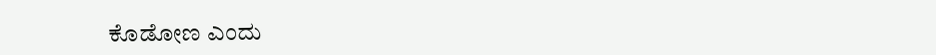ಕೊಡೋಣ ಎಂದು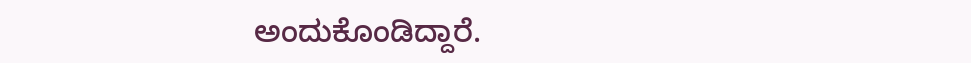ಅಂದುಕೊಂಡಿದ್ದಾರೆ.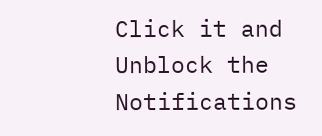Click it and Unblock the Notifications